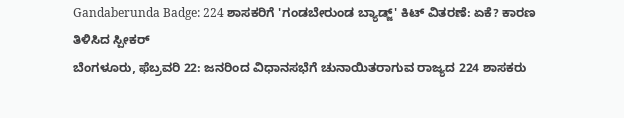Gandaberunda Badge: 224 ಶಾಸಕರಿಗೆ 'ಗಂಡಬೇರುಂಡ ಬ್ಯಾಡ್ಜ್' ಕಿಟ್ ವಿತರಣೆ: ಏಕೆ? ಕಾರಣ ತಿಳಿಸಿದ ಸ್ಪೀಕರ್
ಬೆಂಗಳೂರು, ಫೆಬ್ರವರಿ 22: ಜನರಿಂದ ವಿಧಾನಸಭೆಗೆ ಚುನಾಯಿತರಾಗುವ ರಾಜ್ಯದ 224 ಶಾಸಕರು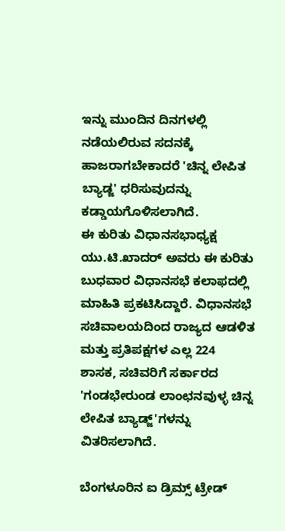ಇನ್ನು ಮುಂದಿನ ದಿನಗಳಲ್ಲಿ ನಡೆಯಲಿರುವ ಸದನಕ್ಕೆ ಹಾಜರಾಗಬೇಕಾದರೆ 'ಚಿನ್ನ ಲೇಪಿತ ಬ್ಯಾಡ್ಜ' ಧರಿಸುವುದನ್ನು ಕಡ್ಡಾಯಗೊಳಿಸಲಾಗಿದೆ.
ಈ ಕುರಿತು ವಿಧಾನಸಭಾಧ್ಯಕ್ಷ ಯು.ಟಿ.ಖಾದರ್ ಅವರು ಈ ಕುರಿತು ಬುಧವಾರ ವಿಧಾನಸಭೆ ಕಲಾಫದಲ್ಲಿ ಮಾಹಿತಿ ಪ್ರಕಟಿಸಿದ್ದಾರೆ. ವಿಧಾನಸಭೆ ಸಚಿವಾಲಯದಿಂದ ರಾಜ್ಯದ ಆಡಳಿತ ಮತ್ತು ಪ್ರತಿಪಕ್ಷಗಳ ಎಲ್ಲ 224 ಶಾಸಕ, ಸಚಿವರಿಗೆ ಸರ್ಕಾರದ 'ಗಂಡಭೇರುಂಡ ಲಾಂಛನವುಳ್ಳ ಚಿನ್ನ ಲೇಪಿತ ಬ್ಯಾಡ್ಜ್'ಗಳನ್ನು ವಿತರಿಸಲಾಗಿದೆ.

ಬೆಂಗಳೂರಿನ ಐ ಡ್ರಿಮ್ಸ್ ಟ್ರೇಡ್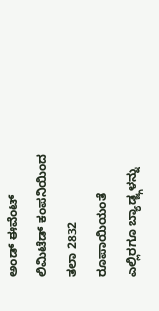ಅಂಡ್ ಈವೆಂಟ್ ಲಿಮಿಟೆಡ್ ಕಂಪನಿಯಿಂದ ತಲಾ 2832 ರೂಪಾಯಿಯಂತೆ ಎಲ್ಲಿರಗೂ ಬ್ಯಾಡ್ಜ್ಗಳನ್ನು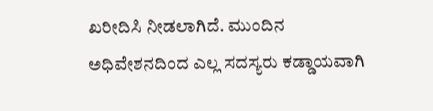ಖರೀದಿಸಿ ನೀಡಲಾಗಿದೆ. ಮುಂದಿನ ಅಧಿವೇಶನದಿಂದ ಎಲ್ಲ ಸದಸ್ಯರು ಕಡ್ಡಾಯವಾಗಿ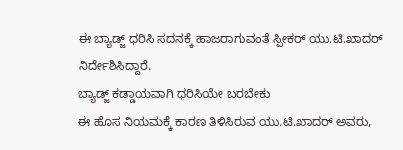ಈ ಬ್ಯಾಡ್ಜ್ ಧರಿಸಿ ಸದನಕ್ಕೆ ಹಾಜರಾಗುವಂತೆ ಸ್ಪೀಕರ್ ಯು.ಟಿ.ಖಾದರ್ ನಿರ್ದೇಶಿಸಿದ್ದಾರೆ.
ಬ್ಯಾಡ್ಜ್ ಕಡ್ಡಾಯವಾಗಿ ಧರಿಸಿಯೇ ಬರಬೇಕು
ಈ ಹೊಸ ನಿಯಮಕ್ಕೆ ಕಾರಣ ತಿಳಿಸಿರುವ ಯು.ಟಿ.ಖಾದರ್ ಅವರು,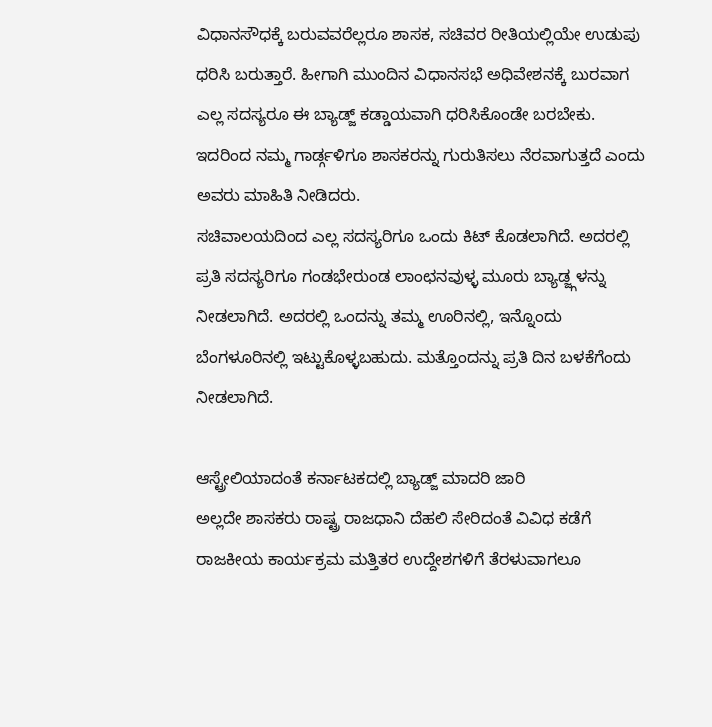ವಿಧಾನಸೌಧಕ್ಕೆ ಬರುವವರೆಲ್ಲರೂ ಶಾಸಕ, ಸಚಿವರ ರೀತಿಯಲ್ಲಿಯೇ ಉಡುಪು ಧರಿಸಿ ಬರುತ್ತಾರೆ. ಹೀಗಾಗಿ ಮುಂದಿನ ವಿಧಾನಸಭೆ ಅಧಿವೇಶನಕ್ಕೆ ಬುರವಾಗ ಎಲ್ಲ ಸದಸ್ಯರೂ ಈ ಬ್ಯಾಡ್ಜ್ ಕಡ್ಡಾಯವಾಗಿ ಧರಿಸಿಕೊಂಡೇ ಬರಬೇಕು. ಇದರಿಂದ ನಮ್ಮ ಗಾರ್ಡ್ಗಳಿಗೂ ಶಾಸಕರನ್ನು ಗುರುತಿಸಲು ನೆರವಾಗುತ್ತದೆ ಎಂದು ಅವರು ಮಾಹಿತಿ ನೀಡಿದರು.
ಸಚಿವಾಲಯದಿಂದ ಎಲ್ಲ ಸದಸ್ಯರಿಗೂ ಒಂದು ಕಿಟ್ ಕೊಡಲಾಗಿದೆ. ಅದರಲ್ಲಿ ಪ್ರತಿ ಸದಸ್ಯರಿಗೂ ಗಂಡಭೇರುಂಡ ಲಾಂಛನವುಳ್ಳ ಮೂರು ಬ್ಯಾಡ್ಜ್ಗಳನ್ನು ನೀಡಲಾಗಿದೆ. ಅದರಲ್ಲಿ ಒಂದನ್ನು ತಮ್ಮ ಊರಿನಲ್ಲಿ, ಇನ್ನೊಂದು ಬೆಂಗಳೂರಿನಲ್ಲಿ ಇಟ್ಟುಕೊಳ್ಳಬಹುದು. ಮತ್ತೊಂದನ್ನು ಪ್ರತಿ ದಿನ ಬಳಕೆಗೆಂದು ನೀಡಲಾಗಿದೆ.

ಆಸ್ಟ್ರೇಲಿಯಾದಂತೆ ಕರ್ನಾಟಕದಲ್ಲಿ ಬ್ಯಾಡ್ಜ್ ಮಾದರಿ ಜಾರಿ
ಅಲ್ಲದೇ ಶಾಸಕರು ರಾಷ್ಟ್ರ ರಾಜಧಾನಿ ದೆಹಲಿ ಸೇರಿದಂತೆ ವಿವಿಧ ಕಡೆಗೆ ರಾಜಕೀಯ ಕಾರ್ಯಕ್ರಮ ಮತ್ತಿತರ ಉದ್ದೇಶಗಳಿಗೆ ತೆರಳುವಾಗಲೂ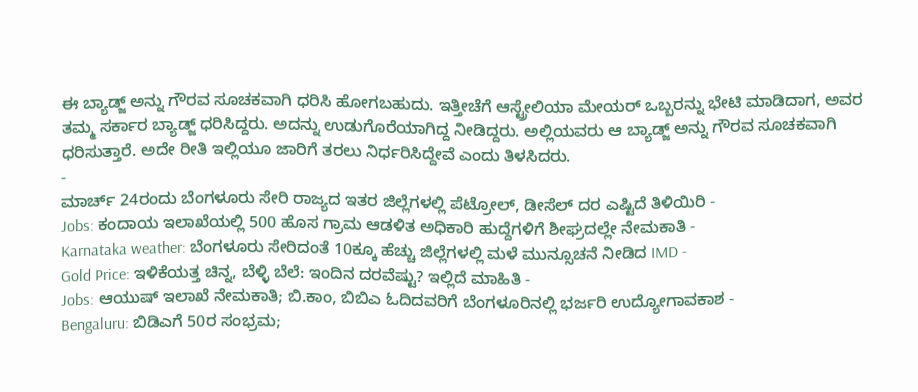ಈ ಬ್ಯಾಡ್ಜ್ ಅನ್ನು ಗೌರವ ಸೂಚಕವಾಗಿ ಧರಿಸಿ ಹೋಗಬಹುದು. ಇತ್ತೀಚೆಗೆ ಆಸ್ಟ್ರೇಲಿಯಾ ಮೇಯರ್ ಒಬ್ಬರನ್ನು ಭೇಟಿ ಮಾಡಿದಾಗ, ಅವರ ತಮ್ಮ ಸರ್ಕಾರ ಬ್ಯಾಡ್ಜ್ ಧರಿಸಿದ್ದರು. ಅದನ್ನು ಉಡುಗೊರೆಯಾಗಿದ್ದ ನೀಡಿದ್ದರು. ಅಲ್ಲಿಯವರು ಆ ಬ್ಯಾಡ್ಜ್ ಅನ್ನು ಗೌರವ ಸೂಚಕವಾಗಿ ಧರಿಸುತ್ತಾರೆ. ಅದೇ ರೀತಿ ಇಲ್ಲಿಯೂ ಜಾರಿಗೆ ತರಲು ನಿರ್ಧರಿಸಿದ್ದೇವೆ ಎಂದು ತಿಳಸಿದರು.
-
ಮಾರ್ಚ್ 24ರಂದು ಬೆಂಗಳೂರು ಸೇರಿ ರಾಜ್ಯದ ಇತರ ಜಿಲ್ಲೆಗಳಲ್ಲಿ ಪೆಟ್ರೋಲ್, ಡೀಸೆಲ್ ದರ ಎಷ್ಟಿದೆ ತಿಳಿಯಿರಿ -
Jobs: ಕಂದಾಯ ಇಲಾಖೆಯಲ್ಲಿ 500 ಹೊಸ ಗ್ರಾಮ ಆಡಳಿತ ಅಧಿಕಾರಿ ಹುದ್ದೆಗಳಿಗೆ ಶೀಘ್ರದಲ್ಲೇ ನೇಮಕಾತಿ -
Karnataka weather: ಬೆಂಗಳೂರು ಸೇರಿದಂತೆ 10ಕ್ಕೂ ಹೆಚ್ಚು ಜಿಲ್ಲೆಗಳಲ್ಲಿ ಮಳೆ ಮುನ್ಸೂಚನೆ ನೀಡಿದ IMD -
Gold Price: ಇಳಿಕೆಯತ್ತ ಚಿನ್ನ, ಬೆಳ್ಳಿ ಬೆಲೆ: ಇಂದಿನ ದರವೆಷ್ಟು? ಇಲ್ಲಿದೆ ಮಾಹಿತಿ -
Jobs: ಆಯುಷ್ ಇಲಾಖೆ ನೇಮಕಾತಿ; ಬಿ.ಕಾಂ, ಬಿಬಿಎ ಓದಿದವರಿಗೆ ಬೆಂಗಳೂರಿನಲ್ಲಿ ಭರ್ಜರಿ ಉದ್ಯೋಗಾವಕಾಶ -
Bengaluru: ಬಿಡಿಎಗೆ 50ರ ಸಂಭ್ರಮ;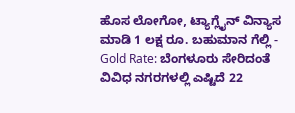ಹೊಸ ಲೋಗೋ, ಟ್ಯಾಗ್ಲೈನ್ ವಿನ್ಯಾಸ ಮಾಡಿ 1 ಲಕ್ಷ ರೂ. ಬಹುಮಾನ ಗೆಲ್ಲಿ -
Gold Rate: ಬೆಂಗಳೂರು ಸೇರಿದಂತೆ ವಿವಿಧ ನಗರಗಳಲ್ಲಿ ಎಷ್ಟಿದೆ 22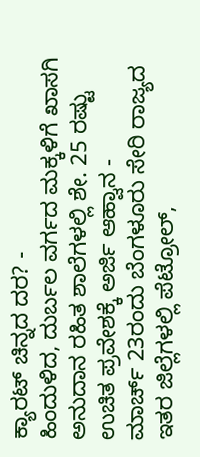ಕ್ಯಾರಟ್ ಚಿನ್ನದ ದರ? -
ಹಿಂದುಳಿದ, ದುರ್ಬಲ ವರ್ಗದ ಮಕ್ಕಳಿಗೆ ಖಾಸಗಿ ಅನುದಾನ ರಹಿತ ಶಾಲೆಗಳಲ್ಲಿ ಶೇ. 25 ರಷ್ಟು ಉಚಿತ ಪ್ರವೇಶಕ್ಕೆ ಅರ್ಜಿ ಆಹ್ವಾನ -
ಮಾರ್ಚ್ 23ರಂದು ಬೆಂಗಳೂರು ಸೇರಿ ರಾಜ್ಯದ ಇತರ ಜಿಲ್ಲೆಗಳಲ್ಲಿ ಪೆಟ್ರೋಲ್,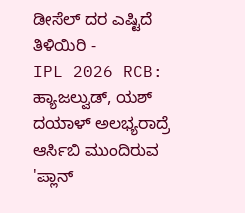ಡೀಸೆಲ್ ದರ ಎಷ್ಟಿದೆ ತಿಳಿಯಿರಿ -
IPL 2026 RCB: ಹ್ಯಾಜಲ್ವುಡ್, ಯಶ್ ದಯಾಳ್ ಅಲಭ್ಯರಾದ್ರೆ ಆರ್ಸಿಬಿ ಮುಂದಿರುವ 'ಪ್ಲಾನ್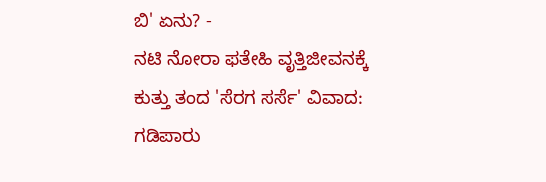ಬಿ' ಏನು? -
ನಟಿ ನೋರಾ ಫತೇಹಿ ವೃತ್ತಿಜೀವನಕ್ಕೆ ಕುತ್ತು ತಂದ 'ಸೆರಗ ಸರ್ಸೆ' ವಿವಾದ: ಗಡಿಪಾರು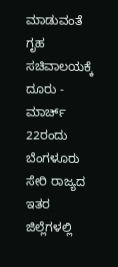ಮಾಡುವಂತೆ ಗೃಹ ಸಚಿವಾಲಯಕ್ಕೆ ದೂರು -
ಮಾರ್ಚ್ 22ರಂದು ಬೆಂಗಳೂರು ಸೇರಿ ರಾಜ್ಯದ ಇತರ ಜಿಲ್ಲೆಗಳಲ್ಲಿ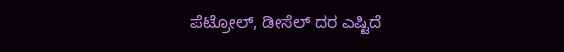ಪೆಟ್ರೋಲ್, ಡೀಸೆಲ್ ದರ ಎಷ್ಟಿದೆ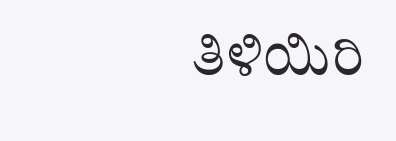ತಿಳಿಯಿರಿ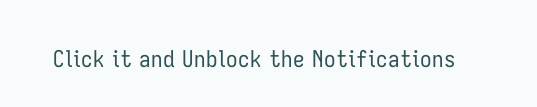Click it and Unblock the Notifications